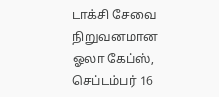டாக்சி சேவை நிறுவனமான ஓலா கேப்ஸ், செப்டம்பர் 16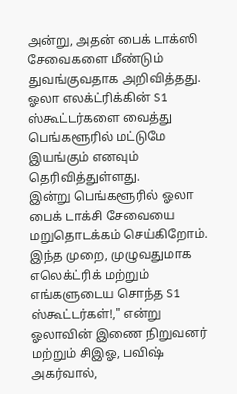அன்று, அதன் பைக் டாக்ஸி சேவைகளை மீண்டும் துவங்குவதாக அறிவித்தது. ஓலா எலக்ட்ரிக்கின் S1 ஸ்கூட்டர்களை வைத்து பெங்களூரில் மட்டுமே இயங்கும் எனவும் தெரிவித்துள்ளது.
இன்று பெங்களூரில் ஓலா பைக் டாக்சி சேவையை மறுதொடக்கம் செய்கிறோம். இந்த முறை, முழுவதுமாக எலெக்ட்ரிக் மற்றும் எங்களுடைய சொந்த S1 ஸ்கூட்டர்கள்!," என்று ஓலாவின் இணை நிறுவனர் மற்றும் சிஇஓ, பவிஷ் அகர்வால்,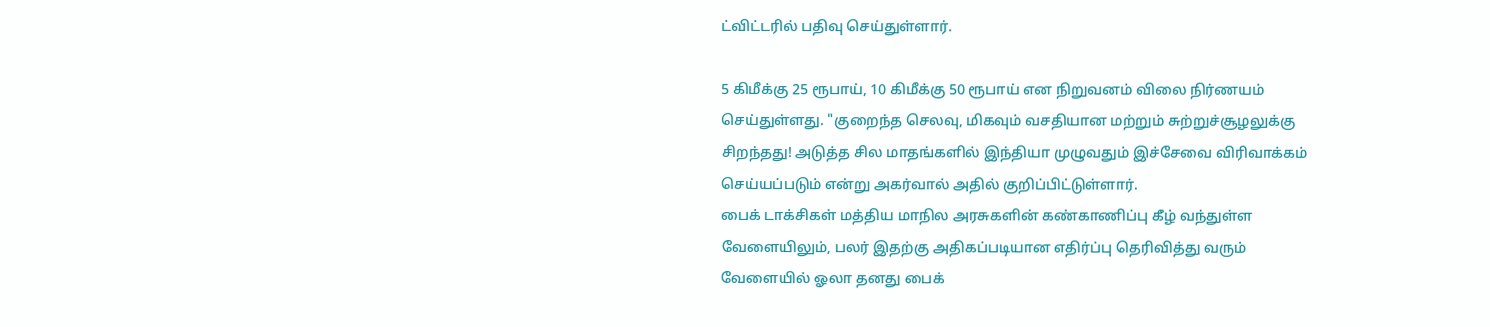ட்விட்டரில் பதிவு செய்துள்ளார்.

5 கிமீக்கு 25 ரூபாய், 10 கிமீக்கு 50 ரூபாய் என நிறுவனம் விலை நிர்ணயம் செய்துள்ளது. "குறைந்த செலவு, மிகவும் வசதியான மற்றும் சுற்றுச்சூழலுக்கு சிறந்தது! அடுத்த சில மாதங்களில் இந்தியா முழுவதும் இச்சேவை விரிவாக்கம் செய்யப்படும் என்று அகர்வால் அதில் குறிப்பிட்டுள்ளார்.
பைக் டாக்சிகள் மத்திய மாநில அரசுகளின் கண்காணிப்பு கீழ் வந்துள்ள வேளையிலும், பலர் இதற்கு அதிகப்படியான எதிர்ப்பு தெரிவித்து வரும் வேளையில் ஓலா தனது பைக்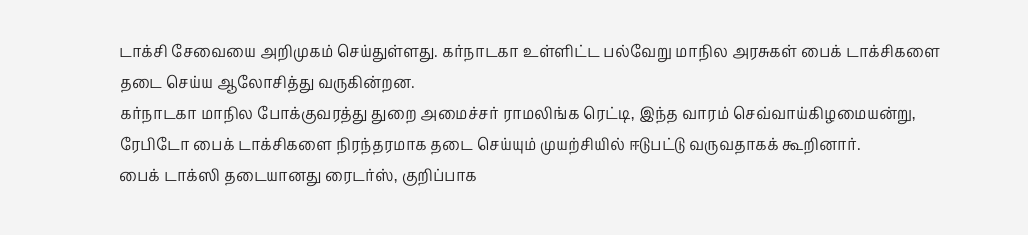டாக்சி சேவையை அறிமுகம் செய்துள்ளது. கர்நாடகா உள்ளிட்ட பல்வேறு மாநில அரசுகள் பைக் டாக்சிகளை தடை செய்ய ஆலோசித்து வருகின்றன.
கர்நாடகா மாநில போக்குவரத்து துறை அமைச்சர் ராமலிங்க ரெட்டி, இந்த வாரம் செவ்வாய்கிழமையன்று, ரேபிடோ பைக் டாக்சிகளை நிரந்தரமாக தடை செய்யும் முயற்சியில் ஈடுபட்டு வருவதாகக் கூறினார்.
பைக் டாக்ஸி தடையானது ரைடர்ஸ், குறிப்பாக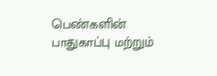பெண்களின் பாதுகாப்பு மற்றும்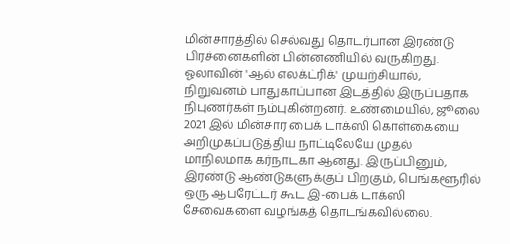மின்சாரத்தில் செல்வது தொடர்பான இரண்டு பிரச்னைகளின் பின்னணியில் வருகிறது.
ஓலாவின் 'ஆல் எலக்ட்ரிக்' முயற்சியால், நிறுவனம் பாதுகாப்பான இடத்தில் இருப்பதாக நிபுணர்கள் நம்புகின்றனர். உண்மையில், ஜூலை 2021 இல் மின்சார பைக் டாக்ஸி கொள்கையை அறிமுகப்படுத்திய நாட்டிலேயே முதல் மாநிலமாக கர்நாடகா ஆனது. இருப்பினும், இரண்டு ஆண்டுகளுக்குப் பிறகும், பெங்களூரில் ஒரு ஆபரேட்டர் கூட இ-பைக் டாக்ஸி சேவைகளை வழங்கத் தொடங்கவில்லை.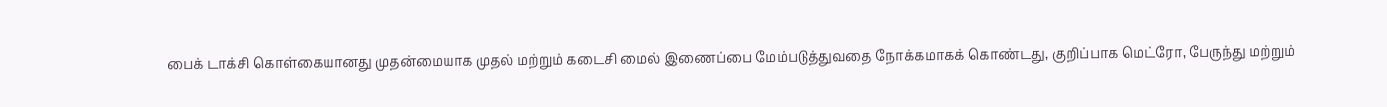பைக் டாக்சி கொள்கையானது முதன்மையாக முதல் மற்றும் கடைசி மைல் இணைப்பை மேம்படுத்துவதை நோக்கமாகக் கொண்டது, குறிப்பாக மெட்ரோ, பேருந்து மற்றும்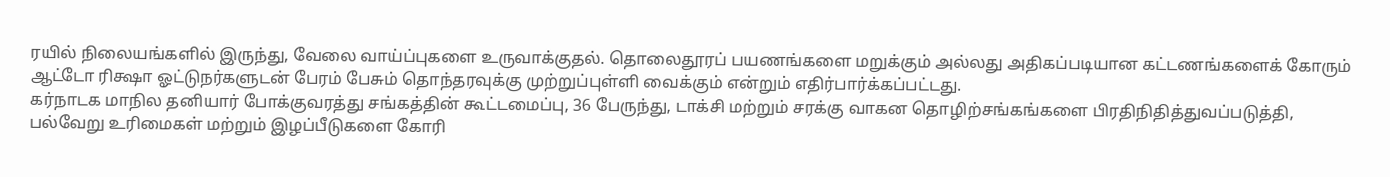ரயில் நிலையங்களில் இருந்து, வேலை வாய்ப்புகளை உருவாக்குதல். தொலைதூரப் பயணங்களை மறுக்கும் அல்லது அதிகப்படியான கட்டணங்களைக் கோரும் ஆட்டோ ரிக்ஷா ஓட்டுநர்களுடன் பேரம் பேசும் தொந்தரவுக்கு முற்றுப்புள்ளி வைக்கும் என்றும் எதிர்பார்க்கப்பட்டது.
கர்நாடக மாநில தனியார் போக்குவரத்து சங்கத்தின் கூட்டமைப்பு, 36 பேருந்து, டாக்சி மற்றும் சரக்கு வாகன தொழிற்சங்கங்களை பிரதிநிதித்துவப்படுத்தி, பல்வேறு உரிமைகள் மற்றும் இழப்பீடுகளை கோரி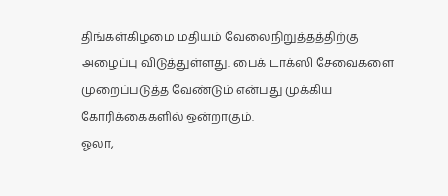திங்கள்கிழமை மதியம் வேலைநிறுத்தத்திற்கு அழைப்பு விடுத்துள்ளது. பைக் டாக்ஸி சேவைகளை முறைப்படுத்த வேண்டும் என்பது முக்கிய கோரிக்கைகளில் ஒன்றாகும்.
ஓலா,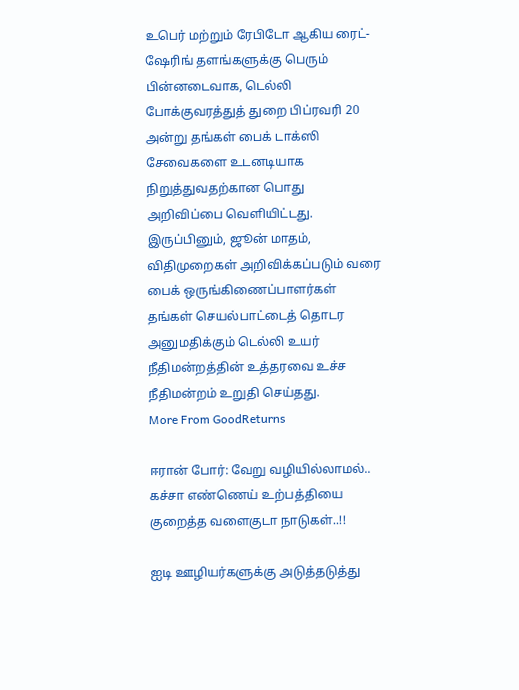உபெர் மற்றும் ரேபிடோ ஆகிய ரைட்-ஷேரிங் தளங்களுக்கு பெரும் பின்னடைவாக, டெல்லி போக்குவரத்துத் துறை பிப்ரவரி 20 அன்று தங்கள் பைக் டாக்ஸி சேவைகளை உடனடியாக நிறுத்துவதற்கான பொது அறிவிப்பை வெளியிட்டது.
இருப்பினும், ஜூன் மாதம், விதிமுறைகள் அறிவிக்கப்படும் வரை பைக் ஒருங்கிணைப்பாளர்கள் தங்கள் செயல்பாட்டைத் தொடர அனுமதிக்கும் டெல்லி உயர் நீதிமன்றத்தின் உத்தரவை உச்ச நீதிமன்றம் உறுதி செய்தது.
More From GoodReturns

ஈரான் போர்: வேறு வழியில்லாமல்.. கச்சா எண்ணெய் உற்பத்தியை குறைத்த வளைகுடா நாடுகள்..!!

ஐடி ஊழியர்களுக்கு அடுத்தடுத்து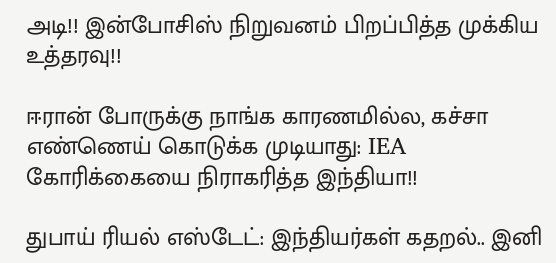அடி!! இன்போசிஸ் நிறுவனம் பிறப்பித்த முக்கிய உத்தரவு!!

ஈரான் போருக்கு நாங்க காரணமில்ல, கச்சா எண்ணெய் கொடுக்க முடியாது: IEA கோரிக்கையை நிராகரித்த இந்தியா!!

துபாய் ரியல் எஸ்டேட்: இந்தியர்கள் கதறல்.. இனி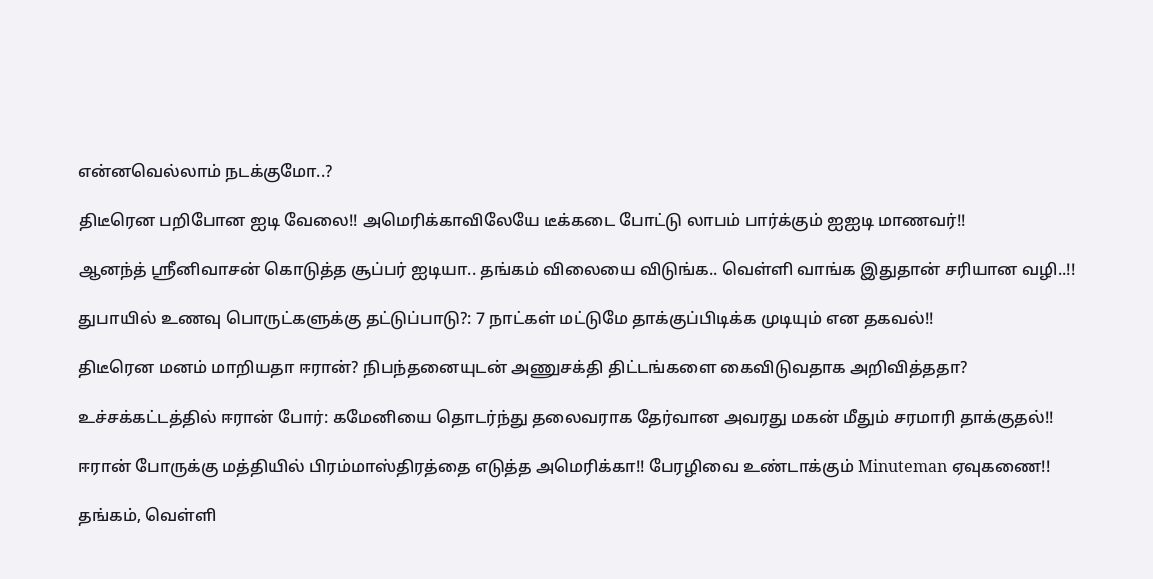என்னவெல்லாம் நடக்குமோ..?

திடீரென பறிபோன ஐடி வேலை!! அமெரிக்காவிலேயே டீக்கடை போட்டு லாபம் பார்க்கும் ஐஐடி மாணவர்!!

ஆனந்த் ஸ்ரீனிவாசன் கொடுத்த சூப்பர் ஐடியா.. தங்கம் விலையை விடுங்க.. வெள்ளி வாங்க இதுதான் சரியான வழி..!!

துபாயில் உணவு பொருட்களுக்கு தட்டுப்பாடு?: 7 நாட்கள் மட்டுமே தாக்குப்பிடிக்க முடியும் என தகவல்!!

திடீரென மனம் மாறியதா ஈரான்? நிபந்தனையுடன் அணுசக்தி திட்டங்களை கைவிடுவதாக அறிவித்ததா?

உச்சக்கட்டத்தில் ஈரான் போர்: கமேனியை தொடர்ந்து தலைவராக தேர்வான அவரது மகன் மீதும் சரமாரி தாக்குதல்!!

ஈரான் போருக்கு மத்தியில் பிரம்மாஸ்திரத்தை எடுத்த அமெரிக்கா!! பேரழிவை உண்டாக்கும் Minuteman ஏவுகணை!!

தங்கம், வெள்ளி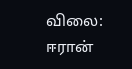விலை: ஈரான்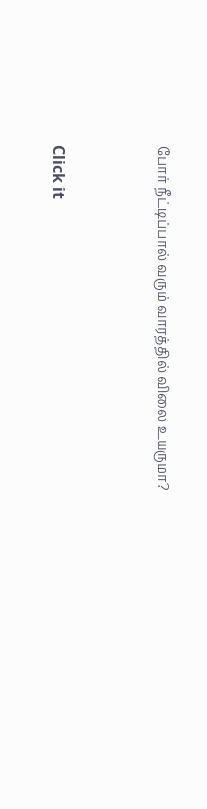போர் நீட்டிப்பால் வரும் வாரத்தில் விலை உயருமா?



Click it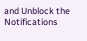and Unblock the Notifications